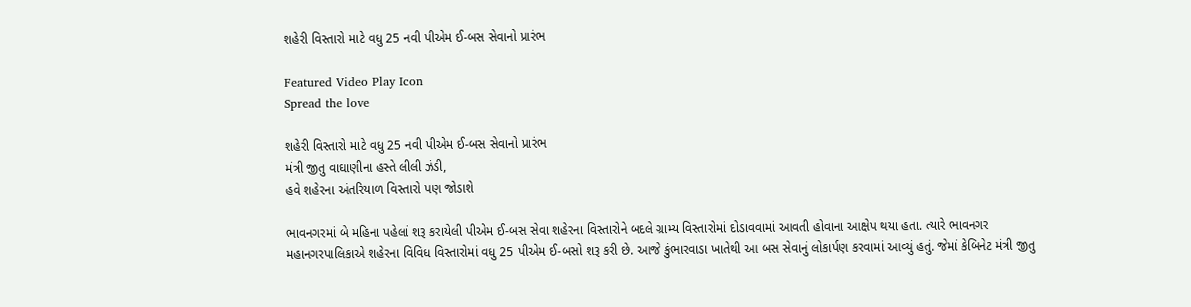શહેરી વિસ્તારો માટે વધુ 25 નવી પીએમ ઈ-બસ સેવાનો પ્રારંભ

Featured Video Play Icon
Spread the love

શહેરી વિસ્તારો માટે વધુ 25 નવી પીએમ ઈ-બસ સેવાનો પ્રારંભ
મંત્રી જીતુ વાઘાણીના હસ્તે લીલી ઝંડી,
હવે શહેરના અંતરિયાળ વિસ્તારો પણ જોડાશે

ભાવનગરમાં બે મહિના પહેલાં શરૂ કરાયેલી પીએમ ઈ-બસ સેવા શહેરના વિસ્તારોને બદલે ગ્રામ્ય વિસ્તારોમાં દોડાવવામાં આવતી હોવાના આક્ષેપ થયા હતા. ત્યારે ભાવનગર મહાનગરપાલિકાએ શહેરના વિવિધ વિસ્તારોમાં વધુ 25 પીએમ ઈ-બસો શરૂ કરી છે. આજે કુંભારવાડા ખાતેથી આ બસ સેવાનું લોકાર્પણ કરવામાં આવ્યું હતું. જેમાં કેબિનેટ મંત્રી જીતુ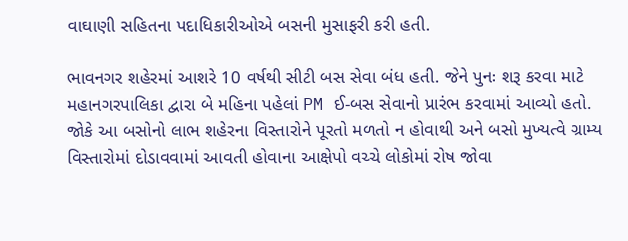વાઘાણી સહિતના પદાધિકારીઓએ બસની મુસાફરી કરી હતી.

ભાવનગર શહેરમાં આશરે 10 વર્ષથી સીટી બસ સેવા બંધ હતી. જેને પુનઃ શરૂ કરવા માટે મહાનગરપાલિકા દ્વારા બે મહિના પહેલાં PM ઈ-બસ સેવાનો પ્રારંભ કરવામાં આવ્યો હતો. જોકે આ બસોનો લાભ શહેરના વિસ્તારોને પૂરતો મળતો ન હોવાથી અને બસો મુખ્યત્વે ગ્રામ્ય વિસ્તારોમાં દોડાવવામાં આવતી હોવાના આક્ષેપો વચ્ચે લોકોમાં રોષ જોવા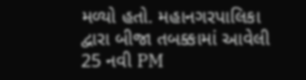મળ્યો હતો. મહાનગરપાલિકા દ્વારા બીજા તબક્કામાં આવેલી 25 નવી PM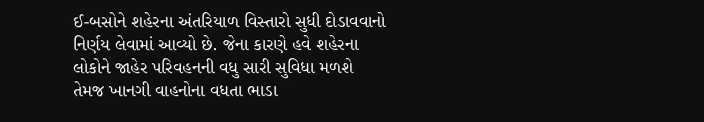ઈ-બસોને શહેરના અંતરિયાળ વિસ્તારો સુધી દોડાવવાનો નિર્ણય લેવામાં આવ્યો છે. જેના કારણે હવે શહેરના લોકોને જાહેર પરિવહનની વધુ સારી સુવિધા મળશે તેમજ ખાનગી વાહનોના વધતા ભાડા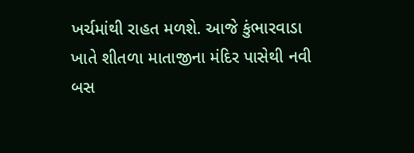ખર્ચમાંથી રાહત મળશે. આજે કુંભારવાડા ખાતે શીતળા માતાજીના મંદિર પાસેથી નવી બસ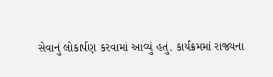સેવાનું લોકાર્પણ કરવામાં આવ્યું હતું. કાર્યક્રમમાં રાજ્યના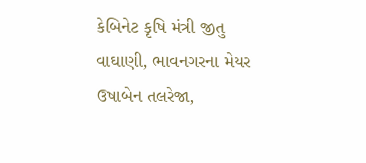કેબિનેટ કૃષિ મંત્રી જીતુ વાઘાણી, ભાવનગરના મેયર ઉષાબેન તલરેજા,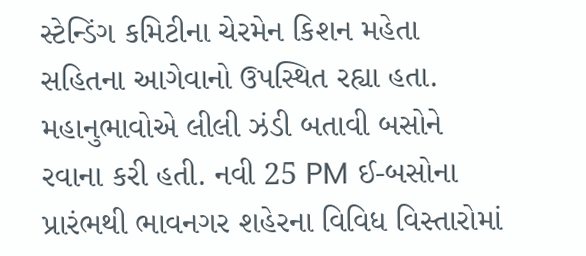સ્ટેન્ડિંગ કમિટીના ચેરમેન કિશન મહેતા સહિતના આગેવાનો ઉપસ્થિત રહ્યા હતા. મહાનુભાવોએ લીલી ઝંડી બતાવી બસોને રવાના કરી હતી. નવી 25 PM ઈ-બસોના પ્રારંભથી ભાવનગર શહેરના વિવિધ વિસ્તારોમાં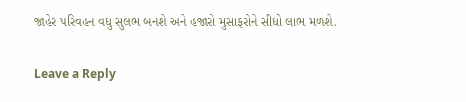જાહેર પરિવહન વધુ સુલભ બનશે અને હજારો મુસાફરોને સીધો લાભ મળશે.

Leave a Reply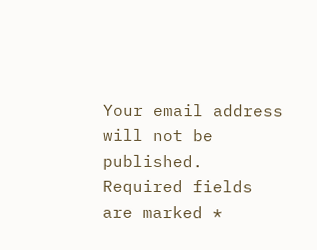Your email address will not be published. Required fields are marked *